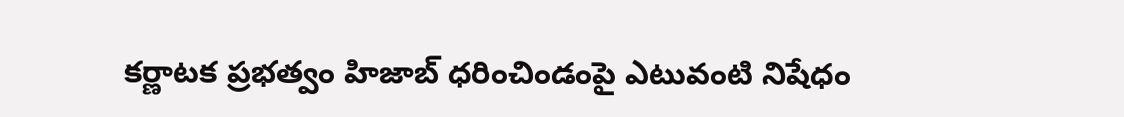కర్ణాటక ప్రభత్వం హిజాబ్ ధరించిండంపై ఎటువంటి నిషేధం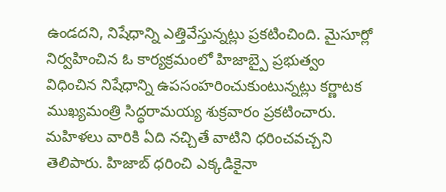ఉండదని, నిషేధాన్ని ఎత్తివేస్తున్నట్లు ప్రకటించింది. మైసూర్లో నిర్వహించిన ఓ కార్యక్రమంలో హిజాబ్పై ప్రభుత్వం విధించిన నిషేధాన్ని ఉపసంహరించుకుంటున్నట్లు కర్ణాటక ముఖ్యమంత్రి సిద్ధరామయ్య శుక్రవారం ప్రకటించారు. మహిళలు వారికి ఏది నచ్చితే వాటిని ధరించవచ్చని తెలిపారు. హిజాబ్ ధరించి ఎక్కడికైనా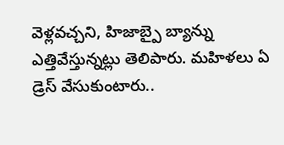వెళ్లవచ్చని, హిజాబ్పై బ్యాన్ను ఎత్తివేస్తున్నట్లు తెలిపారు. మహిళలు ఏ డ్రెస్ వేసుకుంటారు..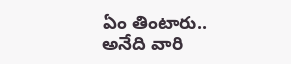ఏం తింటారు.. అనేది వారి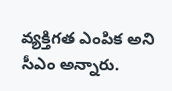వ్యక్తిగత ఎంపిక అని సీఎం అన్నారు.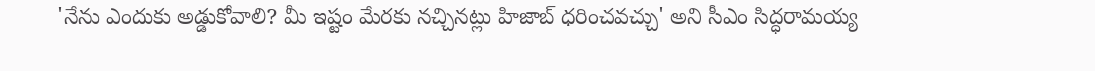'నేను ఎందుకు అడ్డుకోవాలి? మీ ఇష్టం మేరకు నచ్చినట్లు హిజాబ్ ధరించవచ్చు' అని సీఎం సిద్ధరామయ్య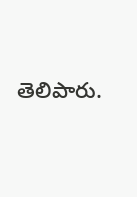తెలిపారు.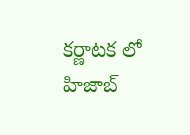కర్ణాటక లో హిజాబ్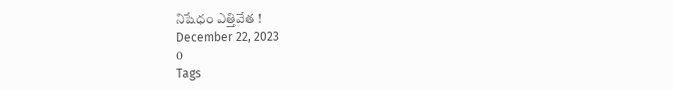నిషేధం ఎత్తివేత !
December 22, 2023
0
Tags